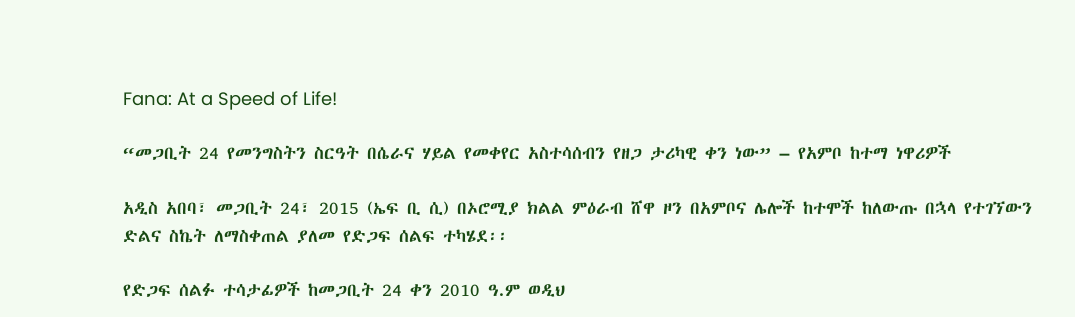Fana: At a Speed of Life!

“መጋቢት 24 የመንግስትን ስርዓት በሴራና ሃይል የመቀየር አስተሳሰብን የዘጋ ታሪካዊ ቀን ነው” – የአምቦ ከተማ ነዋሪዎች

አዲስ አበባ፣ መጋቢት 24፣ 2015 (ኤፍ ቢ ሲ) በኦሮሚያ ክልል ምዕራብ ሸዋ ዞን በአምቦና ሌሎች ከተሞች ከለውጡ በኋላ የተገኘውን ድልና ስኬት ለማስቀጠል ያለመ የድጋፍ ሰልፍ ተካሄደ፡፡

የድጋፍ ሰልፉ ተሳታፊዎች ከመጋቢት 24 ቀን 2010 ዓ.ም ወዲህ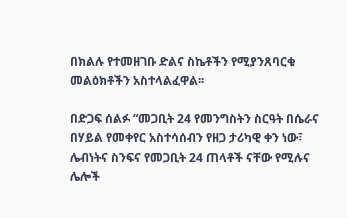በክልሉ የተመዘገቡ ድልና ስኬቶችን የሚያንጸባርቁ መልዕክቶችን አስተላልፈዋል፡፡

በድጋፍ ሰልፉ “መጋቢት 24 የመንግስትን ስርዓት በሴራና በሃይል የመቀየር አስተሳሰብን የዘጋ ታሪካዊ ቀን ነው፣ ሌብነትና ስንፍና የመጋቢት 24 ጠላቶች ናቸው የሚሉና ሌሎች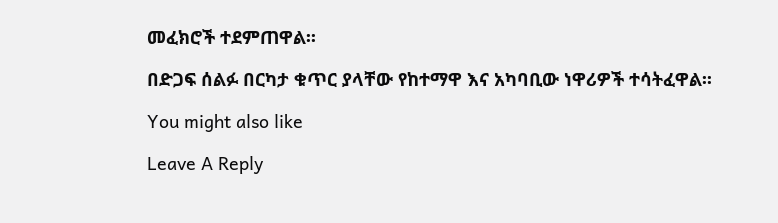መፈክሮች ተደምጠዋል፡፡

በድጋፍ ሰልፉ በርካታ ቁጥር ያላቸው የከተማዋ እና አካባቢው ነዋሪዎች ተሳትፈዋል፡፡

You might also like

Leave A Reply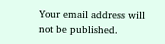Your email address will not be published.